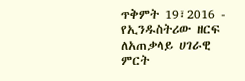ጥቅምት 19፣2016 - የኢንዱስትሪው ዘርፍ ለአጠቃላይ ሀገራዊ ምርት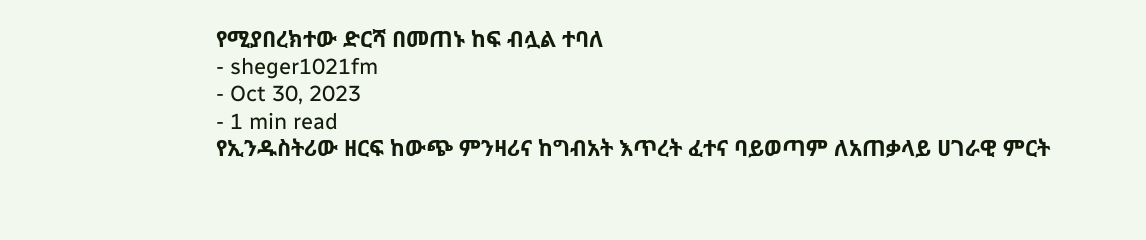የሚያበረክተው ድርሻ በመጠኑ ከፍ ብሏል ተባለ
- sheger1021fm
- Oct 30, 2023
- 1 min read
የኢንዱስትሪው ዘርፍ ከውጭ ምንዛሪና ከግብአት እጥረት ፈተና ባይወጣም ለአጠቃላይ ሀገራዊ ምርት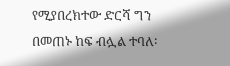የሚያበረክተው ድርሻ ግን በመጠኑ ከፍ ብሏል ተባለ፡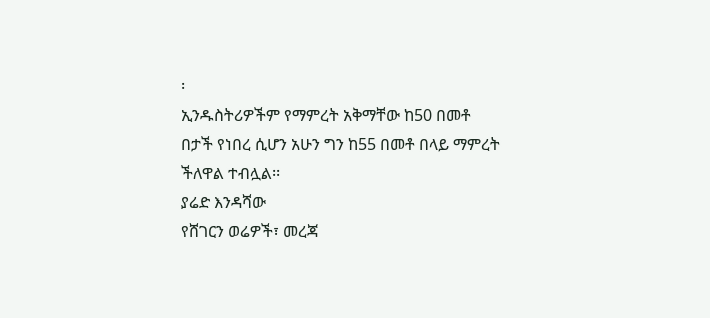፡
ኢንዱስትሪዎችም የማምረት አቅማቸው ከ50 በመቶ በታች የነበረ ሲሆን አሁን ግን ከ55 በመቶ በላይ ማምረት ችለዋል ተብሏል፡፡
ያሬድ እንዳሻው
የሸገርን ወሬዎች፣ መረጃ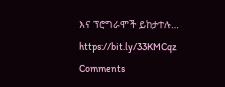እና ፕሮግራሞች ይከታተሉ… https://bit.ly/33KMCqz
Comments